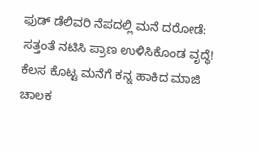ಫುಡ್ ಡೆಲಿವರಿ ನೆಪದಲ್ಲಿ ಮನೆ ದರೋಡೆ: ಸತ್ತಂತೆ ನಟಿಸಿ ಪ್ರಾಣ ಉಳಿಸಿಕೊಂಡ ವೃದ್ಧೆ! ಕೆಲಸ ಕೊಟ್ಟ ಮನೆಗೆ ಕನ್ನ ಹಾಕಿದ ಮಾಜಿ ಚಾಲಕ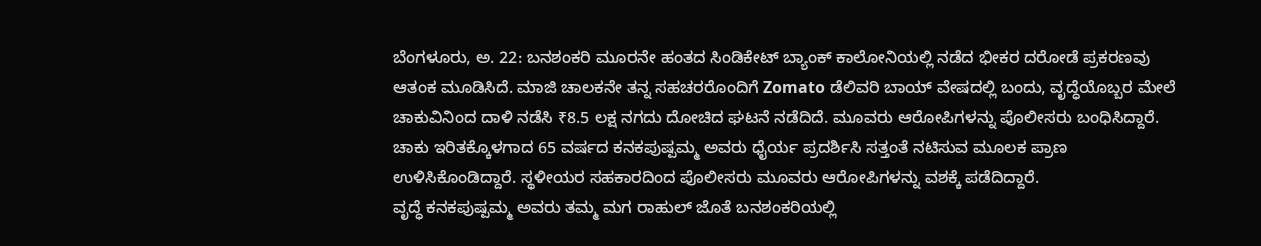ಬೆಂಗಳೂರು, ಅ. 22: ಬನಶಂಕರಿ ಮೂರನೇ ಹಂತದ ಸಿಂಡಿಕೇಟ್ ಬ್ಯಾಂಕ್ ಕಾಲೋನಿಯಲ್ಲಿ ನಡೆದ ಭೀಕರ ದರೋಡೆ ಪ್ರಕರಣವು ಆತಂಕ ಮೂಡಿಸಿದೆ. ಮಾಜಿ ಚಾಲಕನೇ ತನ್ನ ಸಹಚರರೊಂದಿಗೆ Zomato ಡೆಲಿವರಿ ಬಾಯ್ ವೇಷದಲ್ಲಿ ಬಂದು, ವೃದ್ಧೆಯೊಬ್ಬರ ಮೇಲೆ ಚಾಕುವಿನಿಂದ ದಾಳಿ ನಡೆಸಿ ₹8.5 ಲಕ್ಷ ನಗದು ದೋಚಿದ ಘಟನೆ ನಡೆದಿದೆ. ಮೂವರು ಆರೋಪಿಗಳನ್ನು ಪೊಲೀಸರು ಬಂಧಿಸಿದ್ದಾರೆ.
ಚಾಕು ಇರಿತಕ್ಕೊಳಗಾದ 65 ವರ್ಷದ ಕನಕಪುಷ್ಪಮ್ಮ ಅವರು ಧೈರ್ಯ ಪ್ರದರ್ಶಿಸಿ ಸತ್ತಂತೆ ನಟಿಸುವ ಮೂಲಕ ಪ್ರಾಣ ಉಳಿಸಿಕೊಂಡಿದ್ದಾರೆ. ಸ್ಥಳೀಯರ ಸಹಕಾರದಿಂದ ಪೊಲೀಸರು ಮೂವರು ಆರೋಪಿಗಳನ್ನು ವಶಕ್ಕೆ ಪಡೆದಿದ್ದಾರೆ.
ವೃದ್ಧೆ ಕನಕಪುಷ್ಪಮ್ಮ ಅವರು ತಮ್ಮ ಮಗ ರಾಹುಲ್ ಜೊತೆ ಬನಶಂಕರಿಯಲ್ಲಿ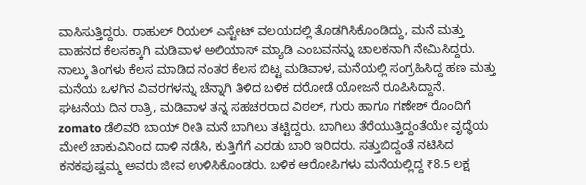ವಾಸಿಸುತ್ತಿದ್ದರು. ರಾಹುಲ್ ರಿಯಲ್ ಎಸ್ಟೇಟ್ ವಲಯದಲ್ಲಿ ತೊಡಗಿಸಿಕೊಂಡಿದ್ದು, ಮನೆ ಮತ್ತು ವಾಹನದ ಕೆಲಸಕ್ಕಾಗಿ ಮಡಿವಾಳ ಅಲಿಯಾಸ್ ಮ್ಯಾಡಿ ಎಂಬವನನ್ನು ಚಾಲಕನಾಗಿ ನೇಮಿಸಿದ್ದರು. ನಾಲ್ಕು ತಿಂಗಳು ಕೆಲಸ ಮಾಡಿದ ನಂತರ ಕೆಲಸ ಬಿಟ್ಟ ಮಡಿವಾಳ, ಮನೆಯಲ್ಲಿ ಸಂಗ್ರಹಿಸಿದ್ದ ಹಣ ಮತ್ತು ಮನೆಯ ಒಳಗಿನ ವಿವರಗಳನ್ನು ಚೆನ್ನಾಗಿ ತಿಳಿದ ಬಳಿಕ ದರೋಡೆ ಯೋಜನೆ ರೂಪಿಸಿದ್ದಾನೆ.
ಘಟನೆಯ ದಿನ ರಾತ್ರಿ, ಮಡಿವಾಳ ತನ್ನ ಸಹಚರರಾದ ವಿಠಲ್, ಗುರು ಹಾಗೂ ಗಣೇಶ್ ರೊಂದಿಗೆ zomato ಡೆಲಿವರಿ ಬಾಯ್ ರೀತಿ ಮನೆ ಬಾಗಿಲು ತಟ್ಟಿದ್ದರು. ಬಾಗಿಲು ತೆರೆಯುತ್ತಿದ್ದಂತೆಯೇ ವೃದ್ಧೆಯ ಮೇಲೆ ಚಾಕುವಿನಿಂದ ದಾಳಿ ನಡೆಸಿ, ಕುತ್ತಿಗೆಗೆ ಎರಡು ಬಾರಿ ಇರಿದರು. ಸತ್ತುಬಿದ್ದಂತೆ ನಟಿಸಿದ ಕನಕಪುಷ್ಪಮ್ಮ ಅವರು ಜೀವ ಉಳಿಸಿಕೊಂಡರು. ಬಳಿಕ ಆರೋಪಿಗಳು ಮನೆಯಲ್ಲಿದ್ದ ₹8.5 ಲಕ್ಷ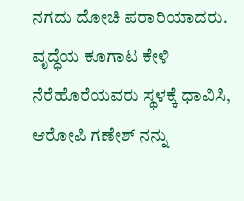ನಗದು ದೋಚಿ ಪರಾರಿಯಾದರು.
ವೃದ್ಧೆಯ ಕೂಗಾಟ ಕೇಳಿ ನೆರೆಹೊರೆಯವರು ಸ್ಥಳಕ್ಕೆ ಧಾವಿಸಿ, ಆರೋಪಿ ಗಣೇಶ್ ನನ್ನು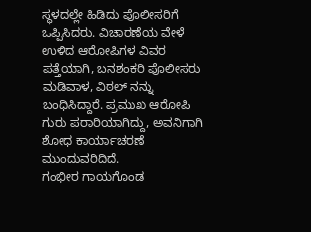ಸ್ಥಳದಲ್ಲೇ ಹಿಡಿದು ಪೊಲೀಸರಿಗೆ ಒಪ್ಪಿಸಿದರು. ವಿಚಾರಣೆಯ ವೇಳೆ ಉಳಿದ ಆರೋಪಿಗಳ ವಿವರ ಪತ್ತೆಯಾಗಿ, ಬನಶಂಕರಿ ಪೊಲೀಸರು ಮಡಿವಾಳ, ವಿಠಲ್ ನನ್ನು ಬಂಧಿಸಿದ್ದಾರೆ. ಪ್ರಮುಖ ಆರೋಪಿ ಗುರು ಪರಾರಿಯಾಗಿದ್ದು, ಅವನಿಗಾಗಿ ಶೋಧ ಕಾರ್ಯಾಚರಣೆ ಮುಂದುವರಿದಿದೆ.
ಗಂಭೀರ ಗಾಯಗೊಂಡ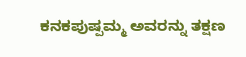ಕನಕಪುಷ್ಪಮ್ಮ ಅವರನ್ನು ತಕ್ಷಣ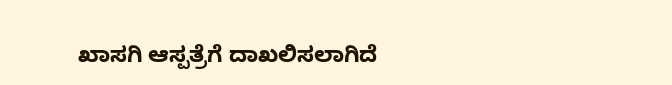ಖಾಸಗಿ ಆಸ್ಪತ್ರೆಗೆ ದಾಖಲಿಸಲಾಗಿದೆ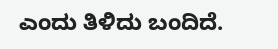ಎಂದು ತಿಳಿದು ಬಂದಿದೆ.